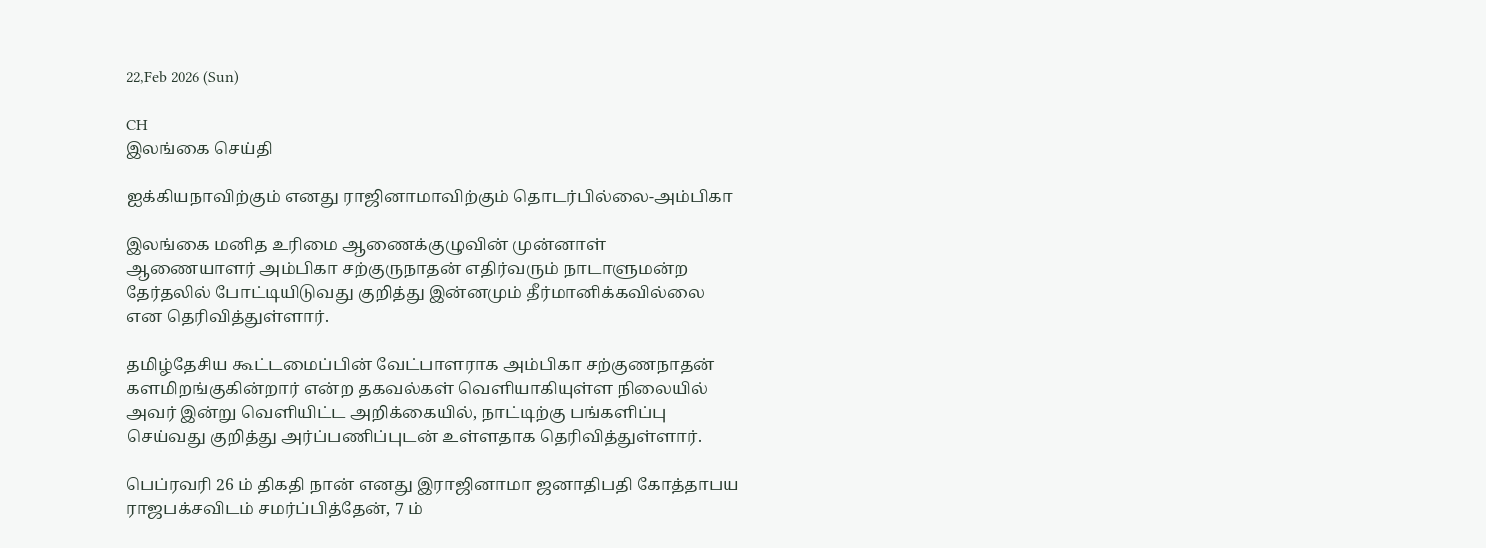22,Feb 2026 (Sun)

CH
இலங்கை செய்தி

ஐக்கியநாவிற்கும் எனது ராஜினாமாவிற்கும் தொடர்பில்லை-அம்பிகா

இலங்கை மனித உரிமை ஆணைக்குழுவின் முன்னாள் ஆணையாளர் அம்பிகா சற்குருநாதன் எதிர்வரும் நாடாளுமன்ற தேர்தலில் போட்டியிடுவது குறித்து இன்னமும் தீர்மானிக்கவில்லை என தெரிவித்துள்ளார்.

தமிழ்தேசிய கூட்டமைப்பின் வேட்பாளராக அம்பிகா சற்குணநாதன் களமிறங்குகின்றார் என்ற தகவல்கள் வெளியாகியுள்ள நிலையில் அவர் இன்று வெளியிட்ட அறிக்கையில், நாட்டிற்கு பங்களிப்பு செய்வது குறித்து அர்ப்பணிப்புடன் உள்ளதாக தெரிவித்துள்ளார்.

பெப்ரவரி 26 ம் திகதி நான் எனது இராஜினாமா ஜனாதிபதி கோத்தாபய ராஜபக்சவிடம் சமர்ப்பித்தேன், 7 ம்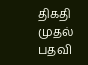திகதி முதல் பதவி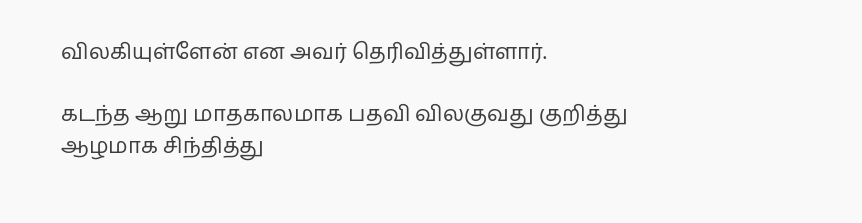விலகியுள்ளேன் என அவர் தெரிவித்துள்ளார்.

கடந்த ஆறு மாதகாலமாக பதவி விலகுவது குறித்து ஆழமாக சிந்தித்து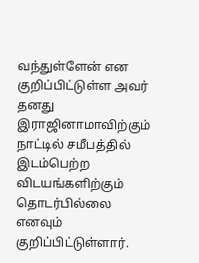வந்துள்ளேன் என குறிப்பிட்டுள்ள அவர் தனது இராஜினாமாவிற்கும் நாட்டில் சமீபத்தில் இடம்பெற்ற விடயங்களிற்கும் தொடர்பில்லை எனவும் குறிப்பிட்டுள்ளார்.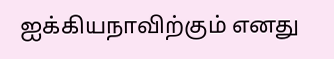ஐக்கியநாவிற்கும் எனது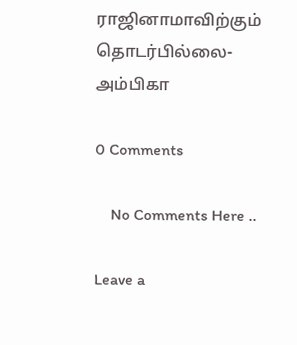ராஜினாமாவிற்கும் தொடர்பில்லை-அம்பிகா

0 Comments

    No Comments Here ..

Leave a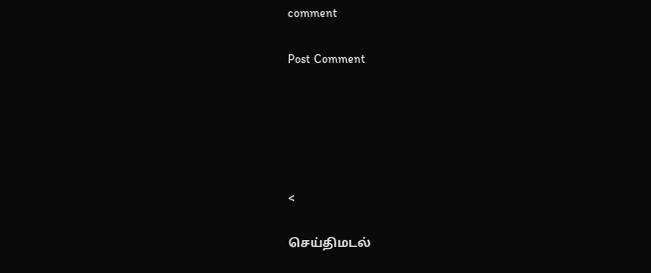comment

Post Comment





<

செய்திமடல்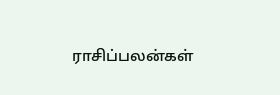ராசிப்பலன்கள்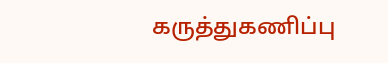கருத்துகணிப்பு